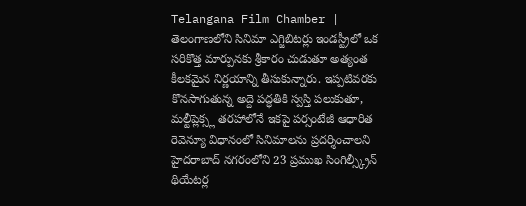Telangana Film Chamber | తెలంగాణలోని సినిమా ఎగ్జిబిటర్లు ఇండస్ట్రీలో ఒక సరికొత్త మార్పునకు శ్రీకారం చుడుతూ అత్యంత కీలకమైన నిర్ణయాన్ని తీసుకున్నారు. ఇప్పటివరకు కొనసాగుతున్న అద్దె పద్ధతికి స్వస్తి పలుకుతూ, మల్టీప్లెక్స్ల తరహాలోనే ఇకపై పర్సంటేజీ ఆధారిత రెవెన్యూ విధానంలో సినిమాలను ప్రదర్శించాలని హైదరాబాద్ నగరంలోని 23 ప్రముఖ సింగిల్స్క్రీన్ థియేటర్ల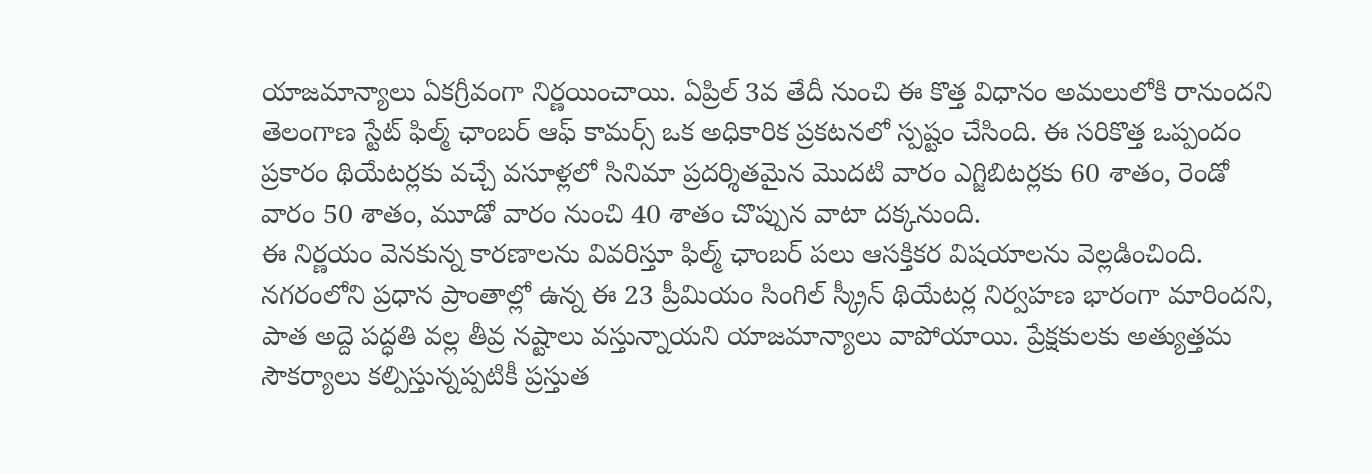యాజమాన్యాలు ఏకగ్రీవంగా నిర్ణయించాయి. ఏప్రిల్ 3వ తేదీ నుంచి ఈ కొత్త విధానం అమలులోకి రానుందని తెలంగాణ స్టేట్ ఫిల్మ్ ఛాంబర్ ఆఫ్ కామర్స్ ఒక అధికారిక ప్రకటనలో స్పష్టం చేసింది. ఈ సరికొత్త ఒప్పందం ప్రకారం థియేటర్లకు వచ్చే వసూళ్లలో సినిమా ప్రదర్శితమైన మొదటి వారం ఎగ్జిబిటర్లకు 60 శాతం, రెండో వారం 50 శాతం, మూడో వారం నుంచి 40 శాతం చొప్పున వాటా దక్కనుంది.
ఈ నిర్ణయం వెనకున్న కారణాలను వివరిస్తూ ఫిల్మ్ ఛాంబర్ పలు ఆసక్తికర విషయాలను వెల్లడించింది. నగరంలోని ప్రధాన ప్రాంతాల్లో ఉన్న ఈ 23 ప్రీమియం సింగిల్ స్క్రీన్ థియేటర్ల నిర్వహణ భారంగా మారిందని, పాత అద్దె పద్ధతి వల్ల తీవ్ర నష్టాలు వస్తున్నాయని యాజమాన్యాలు వాపోయాయి. ప్రేక్షకులకు అత్యుత్తమ సౌకర్యాలు కల్పిస్తున్నప్పటికీ ప్రస్తుత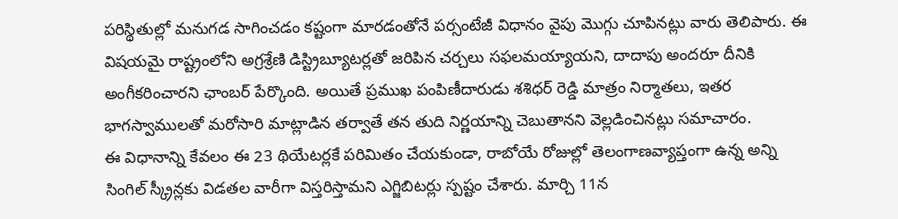పరిస్థితుల్లో మనుగడ సాగించడం కష్టంగా మారడంతోనే పర్సంటేజీ విధానం వైపు మొగ్గు చూపినట్లు వారు తెలిపారు. ఈ విషయమై రాష్ట్రంలోని అగ్రశ్రేణి డిస్ట్రిబ్యూటర్లతో జరిపిన చర్చలు సఫలమయ్యాయని, దాదాపు అందరూ దీనికి అంగీకరించారని ఛాంబర్ పేర్కొంది. అయితే ప్రముఖ పంపిణీదారుడు శశిధర్ రెడ్డి మాత్రం నిర్మాతలు, ఇతర భాగస్వాములతో మరోసారి మాట్లాడిన తర్వాతే తన తుది నిర్ణయాన్ని చెబుతానని వెల్లడించినట్లు సమాచారం.
ఈ విధానాన్ని కేవలం ఈ 23 థియేటర్లకే పరిమితం చేయకుండా, రాబోయే రోజుల్లో తెలంగాణవ్యాప్తంగా ఉన్న అన్ని సింగిల్ స్క్రీన్లకు విడతల వారీగా విస్తరిస్తామని ఎగ్జిబిటర్లు స్పష్టం చేశారు. మార్చి 11న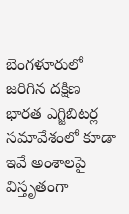బెంగళూరులో జరిగిన దక్షిణ భారత ఎగ్జిబిటర్ల సమావేశంలో కూడా ఇవే అంశాలపై విస్తృతంగా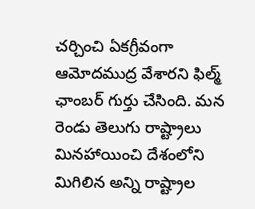చర్చించి ఏకగ్రీవంగా ఆమోదముద్ర వేశారని ఫిల్మ్ ఛాంబర్ గుర్తు చేసింది. మన రెండు తెలుగు రాష్ట్రాలు మినహాయించి దేశంలోని మిగిలిన అన్ని రాష్ట్రాల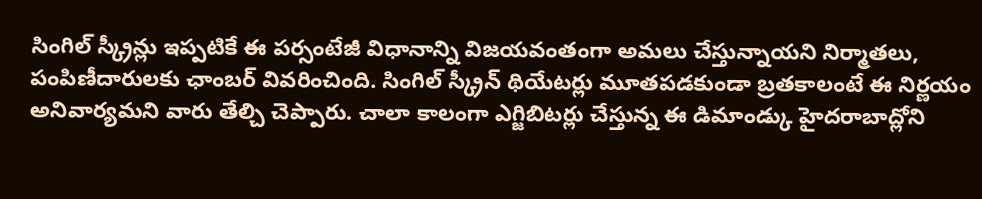సింగిల్ స్క్రీన్లు ఇప్పటికే ఈ పర్సంటేజీ విధానాన్ని విజయవంతంగా అమలు చేస్తున్నాయని నిర్మాతలు, పంపిణీదారులకు ఛాంబర్ వివరించింది. సింగిల్ స్క్రీన్ థియేటర్లు మూతపడకుండా బ్రతకాలంటే ఈ నిర్ణయం అనివార్యమని వారు తేల్చి చెప్పారు. చాలా కాలంగా ఎగ్జిబిటర్లు చేస్తున్న ఈ డిమాండ్కు హైదరాబాద్లోని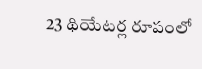23 థియేటర్ల రూపంలో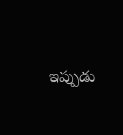ఇప్పుడు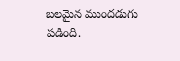బలమైన ముందడుగు పడింది.